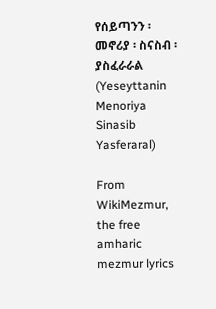የሰይጣንን ፡ መኖሪያ ፡ ስናስብ ፡ ያስፈራራል (Yeseyttanin Menoriya Sinasib Yasferaral)

From WikiMezmur, the free amharic mezmur lyrics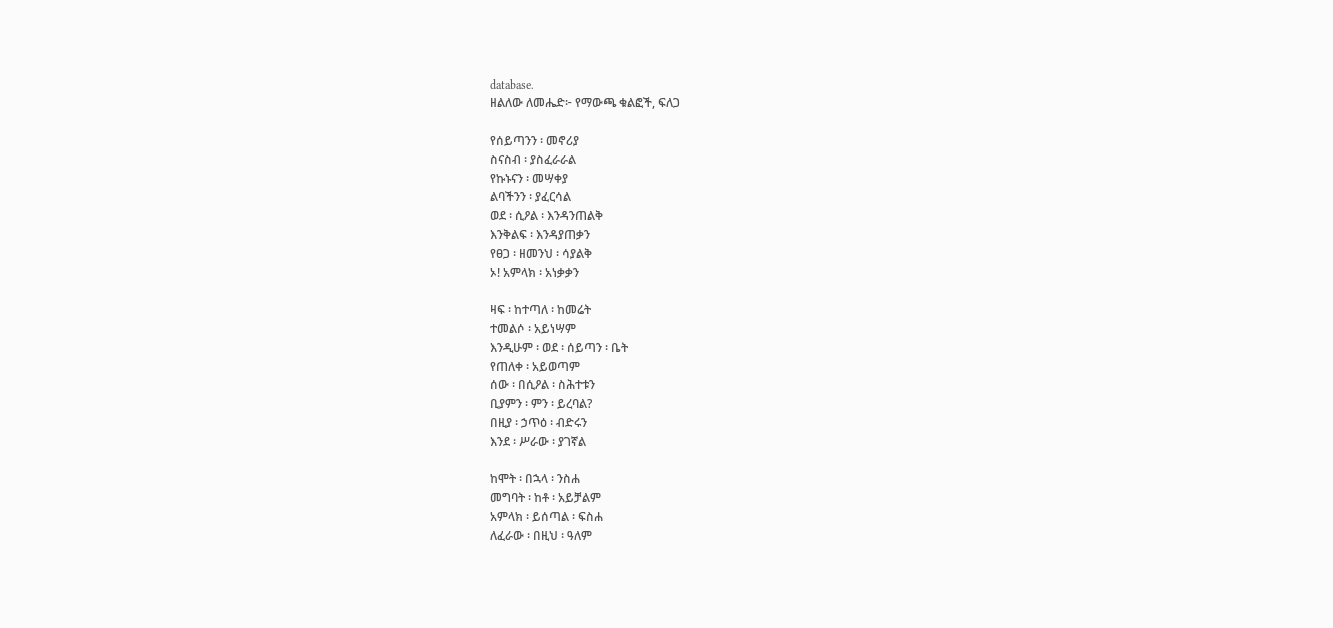database.
ዘልለው ለመሔድ፦ የማውጫ ቁልፎች, ፍለጋ

የሰይጣንን ፡ መኖሪያ
ስናስብ ፡ ያስፈራራል
የኩኑናን ፡ መሣቀያ
ልባችንን ፡ ያፈርሳል
ወደ ፡ ሲዖል ፡ እንዳንጠልቅ
እንቅልፍ ፡ እንዳያጠቃን
የፀጋ ፡ ዘመንህ ፡ ሳያልቅ
ኦ! አምላክ ፡ አነቃቃን

ዛፍ ፡ ከተጣለ ፡ ከመሬት
ተመልሶ ፡ አይነሣም
እንዲሁም ፡ ወደ ፡ ሰይጣን ፡ ቤት
የጠለቀ ፡ አይወጣም
ሰው ፡ በሲዖል ፡ ስሕተቱን
ቢያምን ፡ ምን ፡ ይረባል?
በዚያ ፡ ኃጥዕ ፡ ብድሩን
እንደ ፡ ሥራው ፡ ያገኛል

ከሞት ፡ በኋላ ፡ ንስሐ
መግባት ፡ ከቶ ፡ አይቻልም
አምላክ ፡ ይሰጣል ፡ ፍስሐ
ለፈራው ፡ በዚህ ፡ ዓለም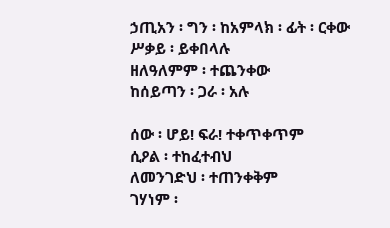ኃጢአን ፡ ግን ፡ ከአምላክ ፡ ፊት ፡ ርቀው
ሥቃይ ፡ ይቀበላሉ
ዘለዓለምም ፡ ተጨንቀው
ከሰይጣን ፡ ጋራ ፡ አሉ

ሰው ፡ ሆይ! ፍራ! ተቀጥቀጥም
ሲዖል ፡ ተከፈተብህ
ለመንገድህ ፡ ተጠንቀቅም
ገሃነም ፡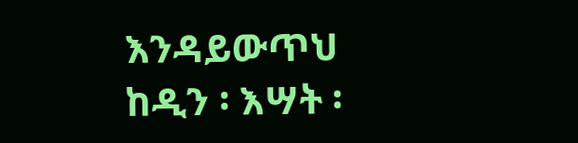እንዳይውጥህ
ከዲን ፡ እሣት ፡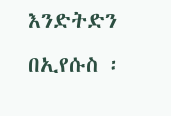እንድትድን
በኢየሱስ ፡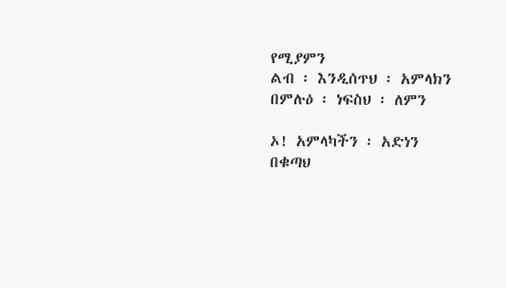የሚያምን
ልብ ፡ እንዲሰጥህ ፡ አምላክን
በምሉዕ ፡ ነፍስህ ፡ ለምን

ኦ! አምላካችን ፡ አድነን
በቁጣህ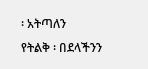፡ አትጣለን
የትልቅ ፡ በደላችንን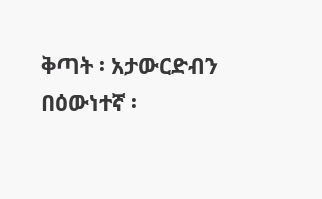ቅጣት ፡ አታውርድብን
በዕውነተኛ ፡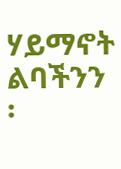ሃይማኖት
ልባችንን ፡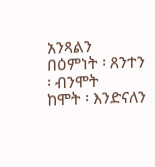አንጻልን
በዕምነት ፡ ጸንተን ፡ ብንሞት
ከሞት ፡ እንድናለን